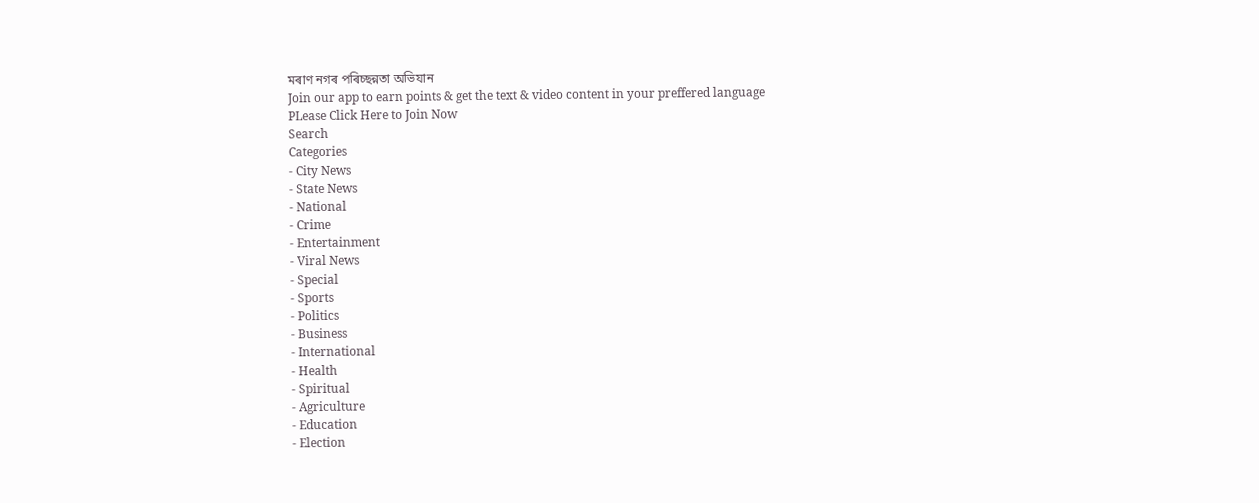মৰাণ নগৰ পৰিচ্ছন্নতা অভিযান
Join our app to earn points & get the text & video content in your preffered language
PLease Click Here to Join Now
Search
Categories
- City News
- State News
- National
- Crime
- Entertainment
- Viral News
- Special
- Sports
- Politics
- Business
- International
- Health
- Spiritual
- Agriculture
- Education
- Election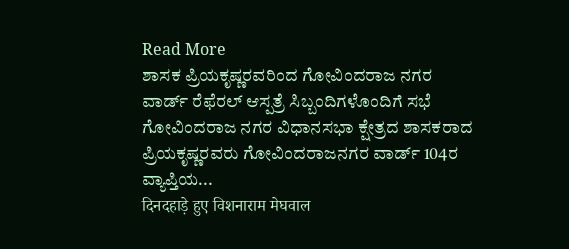Read More
ಶಾಸಕ ಪ್ರಿಯಕೃಷ್ಣರವರಿಂದ ಗೋವಿಂದರಾಜ ನಗರ ವಾರ್ಡ್ ರೆಫೆರಲ್ ಆಸ್ಪತ್ರೆ ಸಿಬ್ಬಂದಿಗಳೊಂದಿಗೆ ಸಭೆ
ಗೋವಿಂದರಾಜ ನಗರ ವಿಧಾನಸಭಾ ಕ್ಷೇತ್ರದ ಶಾಸಕರಾದ ಪ್ರಿಯಕೃಷ್ಣರವರು ಗೋವಿಂದರಾಜನಗರ ವಾರ್ಡ್ 104ರ ವ್ಯಾಪ್ತಿಯ...
दिनदहाड़े हुए विशनाराम मेघवाल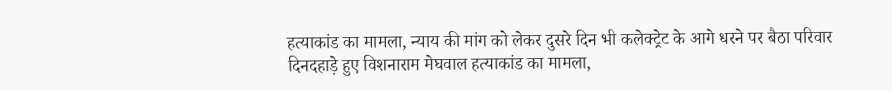हत्याकांड का मामला, न्याय की मांग को लेकर दुसरे दिन भी कलेक्ट्रेट के आगे धरने पर बैठा परिवार
दिनदहाड़े हुए विशनाराम मेघवाल हत्याकांड का मामला,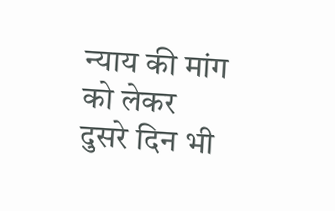न्याय की मांग को लेकर दुसरे दिन भी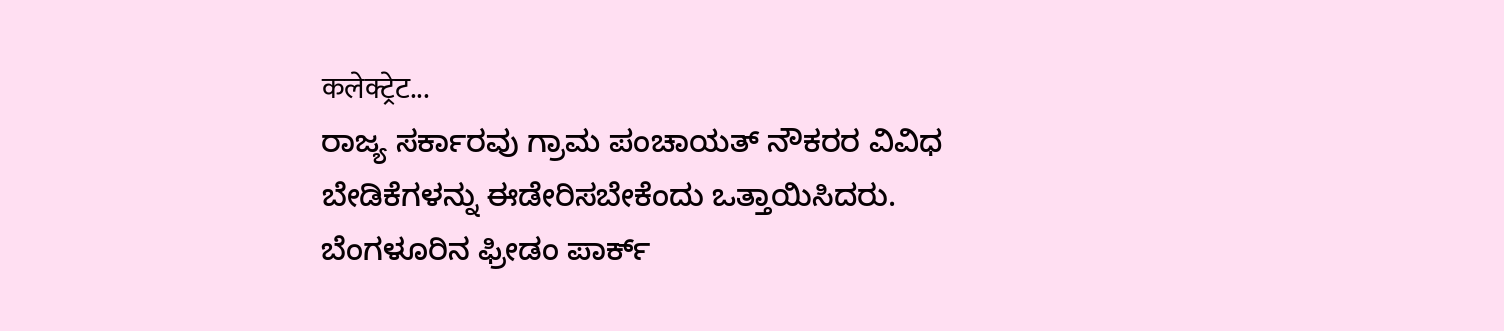कलेक्ट्रेट...
ರಾಜ್ಯ ಸರ್ಕಾರವು ಗ್ರಾಮ ಪಂಚಾಯತ್ ನೌಕರರ ವಿವಿಧ ಬೇಡಿಕೆಗಳನ್ನು ಈಡೇರಿಸಬೇಕೆಂದು ಒತ್ತಾಯಿಸಿದರು.
ಬೆಂಗಳೂರಿನ ಫ್ರೀಡಂ ಪಾರ್ಕ್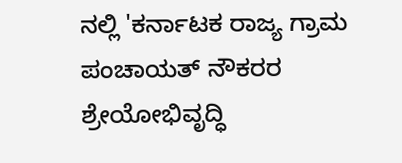ನಲ್ಲಿ 'ಕರ್ನಾಟಕ ರಾಜ್ಯ ಗ್ರಾಮ ಪಂಚಾಯತ್ ನೌಕರರ ಶ್ರೇಯೋಭಿವೃದ್ಧಿ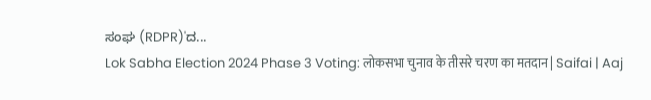ಸಂಘ (RDPR)'ದ...
Lok Sabha Election 2024 Phase 3 Voting: लोकसभा चुनाव के तीसरे चरण का मतदान | Saifai | Aaj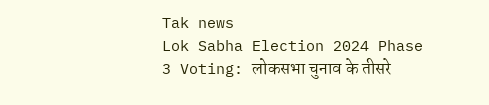Tak news
Lok Sabha Election 2024 Phase 3 Voting: लोकसभा चुनाव के तीसरे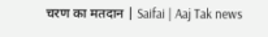चरण का मतदान | Saifai | Aaj Tak news